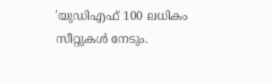'യുഡിഎഫ് 100 ലധികം സീറ്റുകൾ നേടും.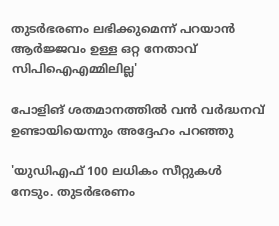തുടർഭരണം ലഭിക്കുമെന്ന് പറയാൻ ആർജ്ജവം ഉള്ള ഒറ്റ നേതാവ് സിപിഐഎമ്മിലില്ല'

പോളിങ് ശതമാനത്തിൽ വൻ വർദ്ധനവ് ഉണ്ടായിയെന്നും അദ്ദേഹം പറഞ്ഞു

'യുഡിഎഫ് 100 ലധികം സീറ്റുകൾ നേടും. തുടർഭരണം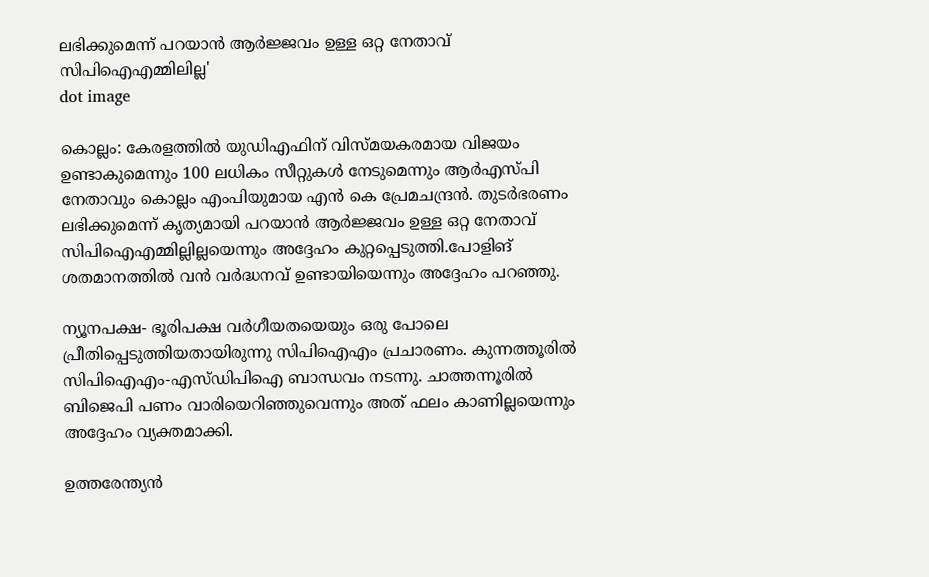ലഭിക്കുമെന്ന് പറയാൻ ആർജ്ജവം ഉള്ള ഒറ്റ നേതാവ് സിപിഐഎമ്മിലില്ല'
dot image

കൊല്ലം: കേരളത്തിൽ യുഡിഎഫിന് വിസ്മയകരമായ വിജയം ഉണ്ടാകുമെന്നും 100 ലധികം സീറ്റുകൾ നേടുമെന്നും ആര്‍എസ്പി നേതാവും കൊല്ലം എംപിയുമായ എൻ കെ പ്രേമചന്ദ്രൻ. തുടർഭരണം ലഭിക്കുമെന്ന് കൃത്യമായി പറയാൻ ആർജ്ജവം ഉള്ള ഒറ്റ നേതാവ് സിപിഐഎമ്മില്ലില്ലയെന്നും അദ്ദേഹം കുറ്റപ്പെടുത്തി.പോളിങ് ശതമാനത്തിൽ വൻ വർദ്ധനവ് ഉണ്ടായിയെന്നും അദ്ദേഹം പറഞ്ഞു.

ന്യൂനപക്ഷ- ഭൂരിപക്ഷ വർഗീയതയെയും ഒരു പോലെ പ്രീതിപ്പെടുത്തിയതായിരുന്നു സിപിഐഎം പ്രചാരണം. കുന്നത്തൂരിൽ സിപിഐഎം-എസ്ഡിപിഐ ബാന്ധവം നടന്നു. ചാത്തന്നൂരിൽ ബിജെപി പണം വാരിയെറിഞ്ഞുവെന്നും അത് ഫലം കാണില്ലയെന്നും അദ്ദേഹം വ്യക്തമാക്കി.

ഉത്തരേന്ത്യൻ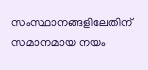സംസ്ഥാനങ്ങളിലേതിന് സമാനമായ നയം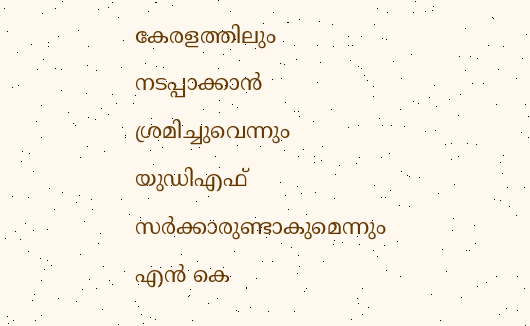കേരളത്തിലും നടപ്പാക്കാൻ ശ്രമിച്ചുവെന്നും യുഡിഎഫ് സർക്കാരുണ്ടാകുമെന്നും എൻ കെ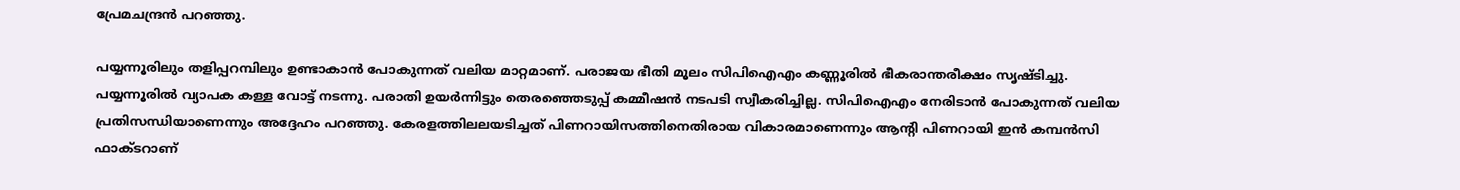പ്രേമചന്ദ്രൻ പറഞ്ഞു.

പയ്യന്നൂരിലും തളിപ്പറമ്പിലും ഉണ്ടാകാൻ പോകുന്നത് വലിയ മാറ്റമാണ്. പരാജയ ഭീതി മൂലം സിപിഐഎം കണ്ണൂരിൽ ഭീകരാന്തരീക്ഷം സൃഷ്ടിച്ചു. പയ്യന്നൂരിൽ വ്യാപക കള്ള വോട്ട് നടന്നു. പരാതി ഉയർന്നിട്ടും തെരഞ്ഞെടുപ്പ് കമ്മീഷൻ നടപടി സ്വീകരിച്ചില്ല. സിപിഐഎം നേരിടാൻ പോകുന്നത് വലിയ പ്രതിസന്ധിയാണെന്നും അദ്ദേഹം പറഞ്ഞു. കേരളത്തിലലയടിച്ചത് പിണറായിസത്തിനെതിരായ വികാരമാണെന്നും ആന്റി പിണറായി ഇൻ കമ്പൻസി ഫാക്ടറാണ്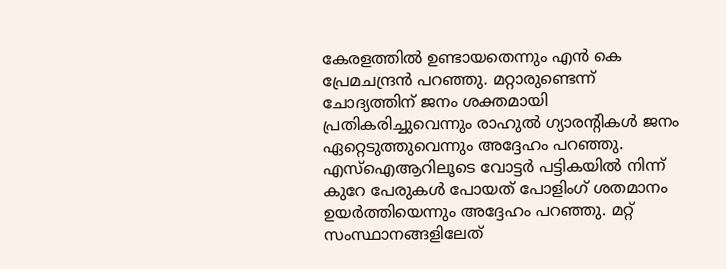കേരളത്തിൽ ഉണ്ടായതെന്നും എൻ കെ പ്രേമചന്ദ്രൻ പറഞ്ഞു. മറ്റാരുണ്ടെന്ന് ചോദ്യത്തിന് ജനം ശക്തമായി പ്രതികരിച്ചുവെന്നും രാഹുൽ ഗ്യാരന്റികൾ ജനം ഏറ്റെടുത്തുവെന്നും അദ്ദേഹം പറഞ്ഞു. എസ്ഐആറിലൂടെ വോട്ടർ പട്ടികയിൽ നിന്ന് കുറേ പേരുകൾ പോയത് പോളിംഗ് ശതമാനം ഉയർത്തിയെന്നും അദ്ദേഹം പറഞ്ഞു. മറ്റ് സംസ്ഥാനങ്ങളിലേത്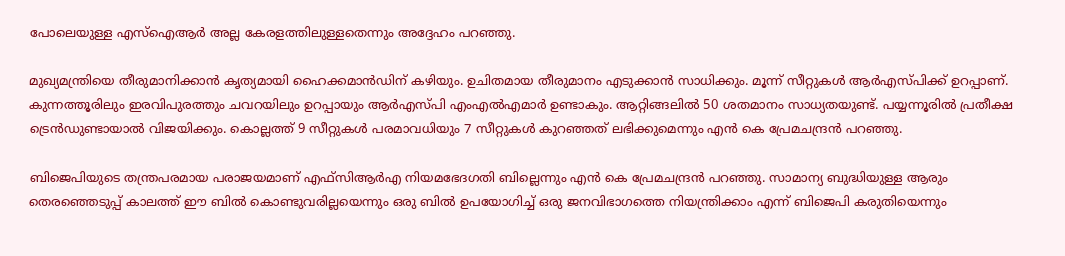പോലെയുള്ള എസ്ഐആർ അല്ല കേരളത്തിലുള്ളതെന്നും അദ്ദേഹം പറഞ്ഞു.

മുഖ്യമന്ത്രിയെ തീരുമാനിക്കാൻ കൃത്യമായി ഹൈക്കമാൻഡിന് കഴിയും. ഉചിതമായ തീരുമാനം എടുക്കാൻ സാധിക്കും. മൂന്ന് സീറ്റുകൾ ആർഎസ്പിക്ക് ഉറപ്പാണ്. കുന്നത്തൂരിലും ഇരവിപുരത്തും ചവറയിലും ഉറപ്പായും ആർഎസ്പി എംഎൽഎമാർ ഉണ്ടാകും. ആറ്റിങ്ങലിൽ 50 ശതമാനം സാധ്യതയുണ്ട്. പയ്യന്നൂരിൽ പ്രതീക്ഷ ട്രെൻഡുണ്ടായാൽ വിജയിക്കും. കൊല്ലത്ത് 9 സീറ്റുകൾ പരമാവധിയും 7 സീറ്റുകൾ കുറഞ്ഞത് ലഭിക്കുമെന്നും എൻ കെ പ്രേമചന്ദ്രൻ പറഞ്ഞു.

ബിജെപിയുടെ തന്ത്രപരമായ പരാജയമാണ് എഫ്‌സിആർഎ നിയമഭേദഗതി ബില്ലെന്നും എൻ കെ പ്രേമചന്ദ്രൻ പറഞ്ഞു. സാമാന്യ ബുദ്ധിയുള്ള ആരും തെരഞ്ഞെടുപ്പ് കാലത്ത് ഈ ബിൽ കൊണ്ടുവരില്ലയെന്നും ഒരു ബിൽ ഉപയോഗിച്ച് ഒരു ജനവിഭാഗത്തെ നിയന്ത്രിക്കാം എന്ന് ബിജെപി കരുതിയെന്നും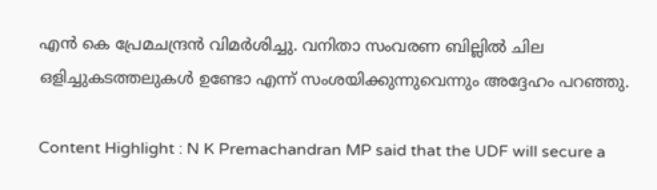എൻ കെ പ്രേമചന്ദ്രൻ വിമർശിച്ചു. വനിതാ സംവരണ ബില്ലിൽ ചില ഒളിച്ചുകടത്തലുകൾ ഉണ്ടോ എന്ന് സംശയിക്കുന്നുവെന്നും അദ്ദേഹം പറഞ്ഞു.

Content Highlight : N K Premachandran MP said that the UDF will secure a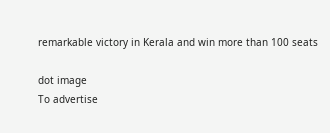remarkable victory in Kerala and win more than 100 seats

dot image
To advertise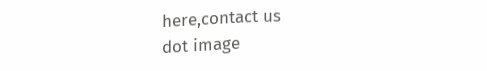here,contact us
dot image